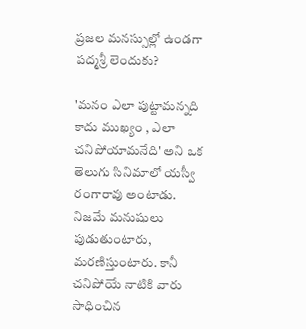ప్రజల మనస్సుల్లో ఉండగా పద్మశ్రీ లెందుకు?

'మనం ఎలా పుట్టామన్నది కాదు ముఖ్యం , ఎలా  చనిపోయామనేది' అని ఒక తెలుగు సినిమాలో యస్వీ  రంగారావు అంటాడు. నిజమే మనుషులు పుడుతుంటారు, మరణిస్తుంటారు. కానీ చనిపోయే నాటికి వారు సాధించిన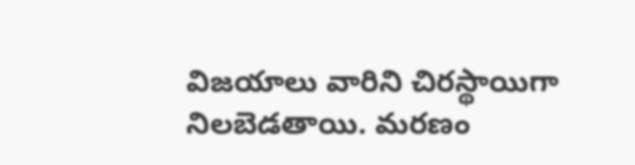విజయాలు వారిని చిరస్థాయిగా నిలబెడతాయి. మరణం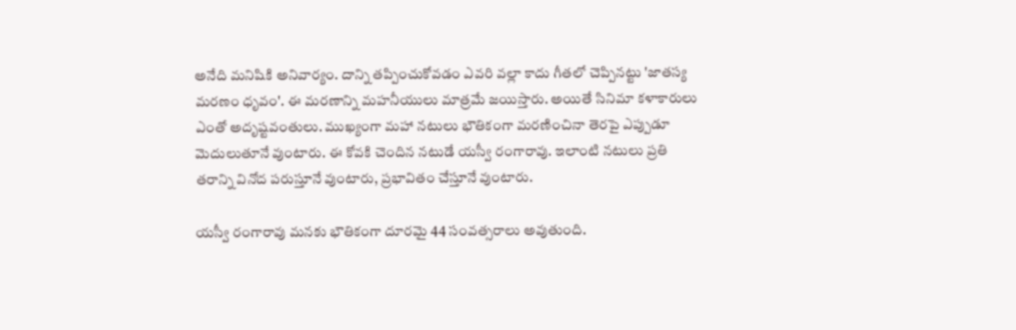అనేది మనిషికి అనివార్యం. దాన్ని తప్పించుకోవడం ఎవరి వల్లా కాదు గీతలో చెప్పినట్టు 'జాతస్య మరణం ధృవం'. ఈ మరణాన్ని మహనీయులు మాత్రమే జయిస్తారు. అయితే సినిమా కళాకారులు ఎంతో అదృష్టవంతులు. ముఖ్యంగా మహా నటులు భౌతికంగా మరణించినా తెరపై ఎప్పుడూ మెదులుతూనే వుంటారు. ఈ కోవకి చెందిన నటుడే యస్వీ రంగారావు. ఇలాంటి నటులు ప్రతి తరాన్ని వినోద పరుస్తూనే వుంటారు, ప్రభావితం చేస్తూనే వుంటారు.

యస్వీ రంగారావు మనకు భౌతికంగా దూరమై 44 సంవత్సరాలు అవుతుంది.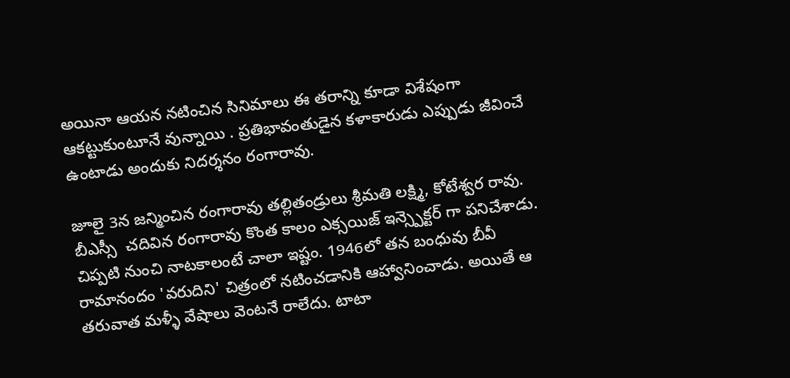అయినా ఆయన నటించిన సినిమాలు ఈ తరాన్ని కూడా విశేషంగా ఆకట్టుకుంటూనే వున్నాయి . ప్రతిభావంతుడైన కళాకారుడు ఎప్పుడు జీవించే ఉంటాడు అందుకు నిదర్శనం రంగారావు.

జూలై 3న జన్మించిన రంగారావు తల్లితండ్రులు శ్రీమతి లక్ష్మి, కోటేశ్వర రావు. బీఎస్సీ  చదివిన రంగారావు కొంత కాలం ఎక్సయిజ్ ఇన్స్పెక్టర్ గా పనిచేశాడు. చిప్పటి నుంచి నాటకాలంటే చాలా ఇష్టం. 1946లో తన బంధువు బీవీ రామానందం 'వరుదిని' చిత్రంలో నటించడానికి ఆహ్వానించాడు. అయితే ఆ తరువాత మళ్ళీ వేషాలు వెంటనే రాలేదు. టాటా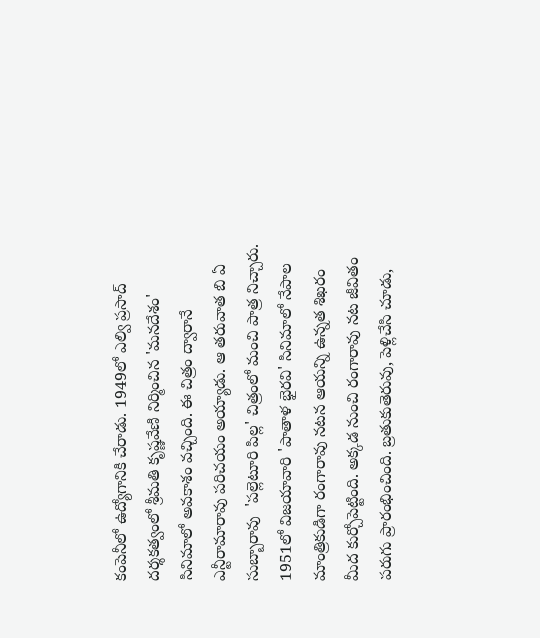కంపెనీలో ఉద్యోగానికి చేరాడు. 1949లో ఎల్వి ప్రసాద్ దర్శకత్వంలో శ్రీమతి కృష్ణవేణి నిర్మించిన 'మనదేశం' సినిమాలో అవకాశం వచ్చింది. ఈ చిత్రం ద్వారానే ఎన్టీరామారావు పరిచయం అయ్యాడు. ఆ తరువాత బి ఏ సుబ్బారావు  'పల్లెటూరి పిల్ల' చిత్రంలో మంచి పాత్ర నిచ్చారు. 1951లో విజయావారి 'పాతాళ భైరవి' సినిమాలో నేపాల మాంత్రికుడిగా రంగారావు నటన ఆయన్ని ఉన్నత శిఖరం మీద కుర్చోపెట్టింది. అక్కడ నుంచి రంగారావు నట జీవితం పరుగు ప్రారంభించింది. బ్రతుకుతెరువు, పెళ్లిచేసి చూడు,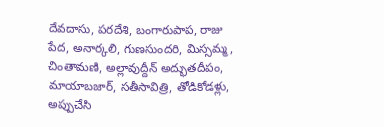దేవదాసు, పరదేశి, బంగారుపాప, రాజు పేద, అనార్కలి, గుణసుందరి, మిస్సమ్మ, చింతామణి, అల్లావుద్దీన్ అద్భుతదీపం, మాయాబజార్, సతీసావిత్రి, తోడికోడళ్లు, అప్పుచేసి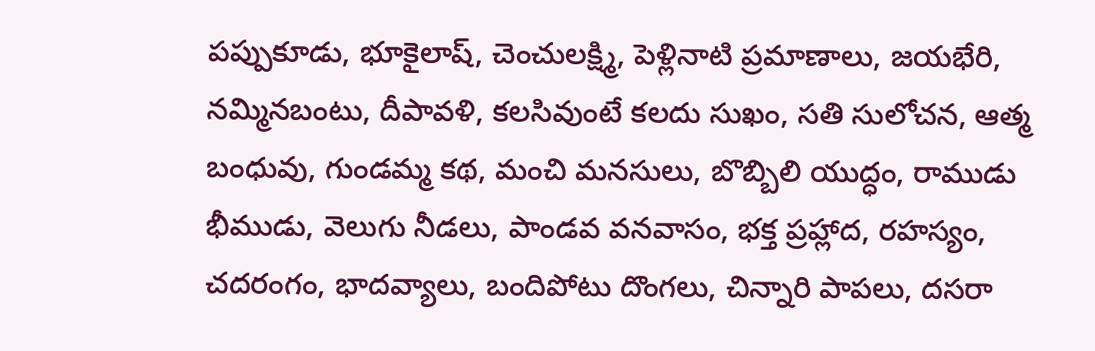పప్పుకూడు, భూకైలాష్, చెంచులక్ష్మి, పెళ్లినాటి ప్రమాణాలు, జయభేరి, నమ్మినబంటు, దీపావళి, కలసివుంటే కలదు సుఖం, సతి సులోచన, ఆత్మ బంధువు, గుండమ్మ కథ, మంచి మనసులు, బొబ్బిలి యుద్ధం, రాముడు భీముడు, వెలుగు నీడలు, పాండవ వనవాసం, భక్త ప్రహ్లాద, రహస్యం, చదరంగం, భాదవ్యాలు, బందిపోటు దొంగలు, చిన్నారి పాపలు, దసరా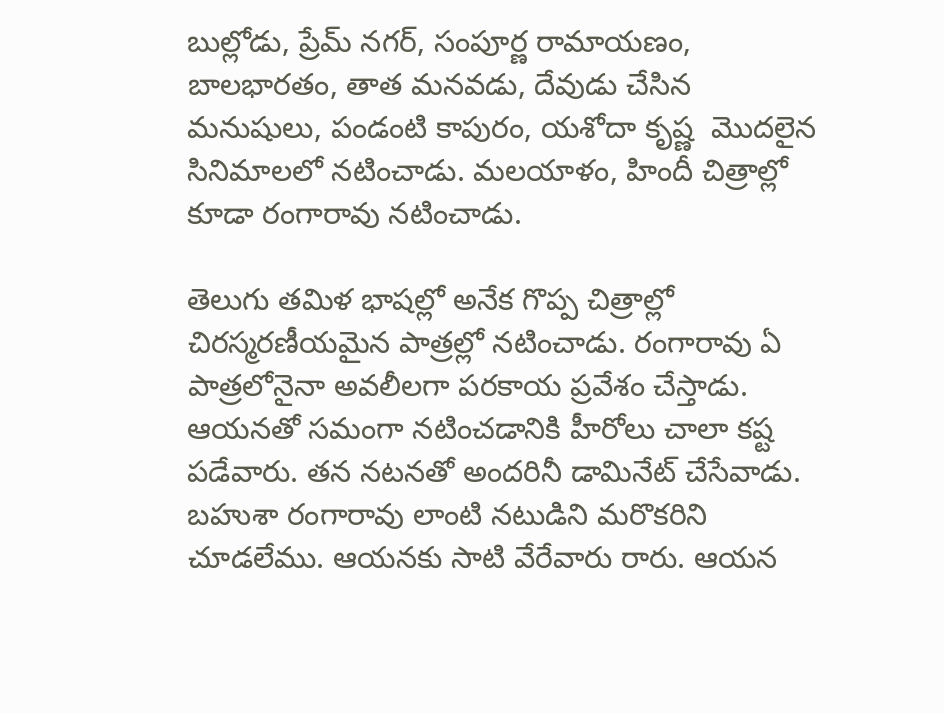బుల్లోడు, ప్రేమ్ నగర్, సంపూర్ణ రామాయణం, బాలభారతం, తాత మనవడు, దేవుడు చేసిన మనుషులు, పండంటి కాపురం, యశోదా కృష్ణ  మొదలైన సినిమాలలో నటించాడు. మలయాళం, హిందీ చిత్రాల్లో కూడా రంగారావు నటించాడు.

తెలుగు తమిళ భాషల్లో అనేక గొప్ప చిత్రాల్లో చిరస్మరణీయమైన పాత్రల్లో నటించాడు. రంగారావు ఏ పాత్రలోనైనా అవలీలగా పరకాయ ప్రవేశం చేస్తాడు. ఆయనతో సమంగా నటించడానికి హీరోలు చాలా కష్ట పడేవారు. తన నటనతో అందరినీ డామినేట్ చేసేవాడు. బహుశా రంగారావు లాంటి నటుడిని మరొకరిని చూడలేము. ఆయనకు సాటి వేరేవారు రారు. ఆయన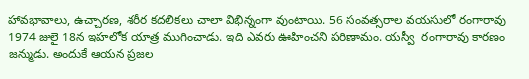హావభావాలు, ఉచ్చారణ, శరీర కదలికలు చాలా విభిన్నంగా వుంటాయి. 56 సంవత్సరాల వయసులో రంగారావు 1974 జులై 18న ఇహలోక యాత్ర ముగించాడు. ఇది ఎవరు ఊహించని పరిణామం. యస్వీ  రంగారావు కారణం జన్ముడు. అందుకే ఆయన ప్రజల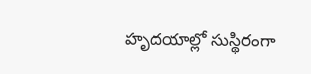హృదయాల్లో సుస్థిరంగా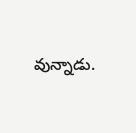వున్నాడు.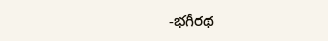-భగీరథ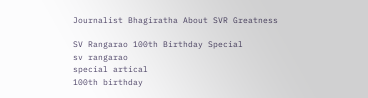Journalist Bhagiratha About SVR Greatness

SV Rangarao 100th Birthday Special
sv rangarao
special artical
100th birthday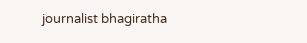journalist bhagiratha